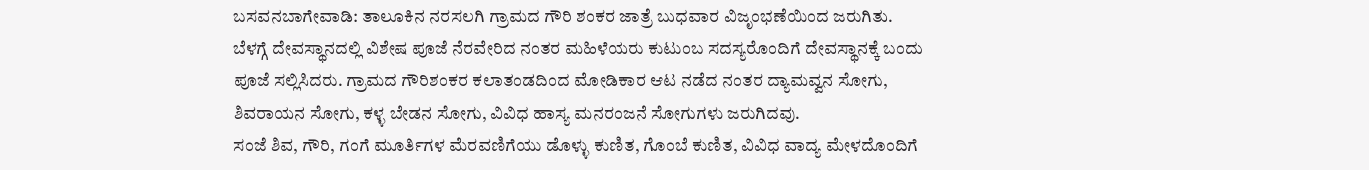ಬಸವನಬಾಗೇವಾಡಿ: ತಾಲೂಕಿನ ನರಸಲಗಿ ಗ್ರಾಮದ ಗೌರಿ ಶಂಕರ ಜಾತ್ರೆ ಬುಧವಾರ ವಿಜೃಂಭಣೆಯಿಂದ ಜರುಗಿತು.
ಬೆಳಗ್ಗೆ ದೇವಸ್ಥಾನದಲ್ಲಿ ವಿಶೇಷ ಪೂಜೆ ನೆರವೇರಿದ ನಂತರ ಮಹಿಳೆಯರು ಕುಟುಂಬ ಸದಸ್ಯರೊಂದಿಗೆ ದೇವಸ್ಥಾನಕ್ಕೆ ಬಂದು ಪೂಜೆ ಸಲ್ಲಿಸಿದರು. ಗ್ರಾಮದ ಗೌರಿಶಂಕರ ಕಲಾತಂಡದಿಂದ ಮೋಡಿಕಾರ ಆಟ ನಡೆದ ನಂತರ ದ್ಯಾಮವ್ವನ ಸೋಗು, ಶಿವರಾಯನ ಸೋಗು, ಕಳ್ಳ ಬೇಡನ ಸೋಗು, ವಿವಿಧ ಹಾಸ್ಯ ಮನರಂಜನೆ ಸೋಗುಗಳು ಜರುಗಿದವು.
ಸಂಜೆ ಶಿವ, ಗೌರಿ, ಗಂಗೆ ಮೂರ್ತಿಗಳ ಮೆರವಣಿಗೆಯು ಡೊಳ್ಳು ಕುಣಿತ, ಗೊಂಬೆ ಕುಣಿತ, ವಿವಿಧ ವಾದ್ಯ ಮೇಳದೊಂದಿಗೆ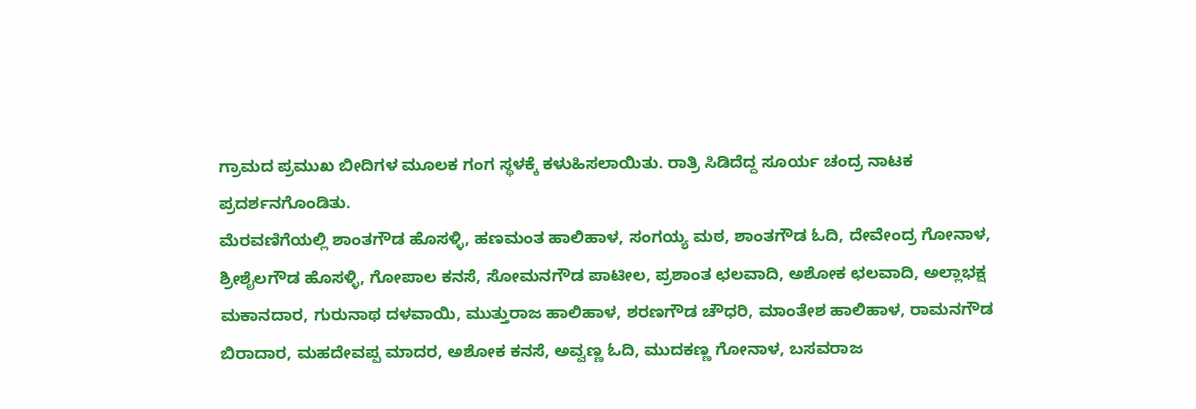ಗ್ರಾಮದ ಪ್ರಮುಖ ಬೀದಿಗಳ ಮೂಲಕ ಗಂಗ ಸ್ಥಳಕ್ಕೆ ಕಳುಹಿಸಲಾಯಿತು. ರಾತ್ರಿ ಸಿಡಿದೆದ್ದ ಸೂರ್ಯ ಚಂದ್ರ ನಾಟಕ ಪ್ರದರ್ಶನಗೊಂಡಿತು.
ಮೆರವಣಿಗೆಯಲ್ಲಿ ಶಾಂತಗೌಡ ಹೊಸಳ್ಳಿ, ಹಣಮಂತ ಹಾಲಿಹಾಳ, ಸಂಗಯ್ಯ ಮಠ, ಶಾಂತಗೌಡ ಓದಿ, ದೇವೇಂದ್ರ ಗೋನಾಳ, ಶ್ರೀಶೈಲಗೌಡ ಹೊಸಳ್ಳಿ, ಗೋಪಾಲ ಕನಸೆ, ಸೋಮನಗೌಡ ಪಾಟೀಲ, ಪ್ರಶಾಂತ ಛಲವಾದಿ, ಅಶೋಕ ಛಲವಾದಿ, ಅಲ್ಲಾಭಕ್ಷ ಮಕಾನದಾರ, ಗುರುನಾಥ ದಳವಾಯಿ, ಮುತ್ತುರಾಜ ಹಾಲಿಹಾಳ, ಶರಣಗೌಡ ಚೌಧರಿ, ಮಾಂತೇಶ ಹಾಲಿಹಾಳ, ರಾಮನಗೌಡ ಬಿರಾದಾರ, ಮಹದೇವಪ್ಪ ಮಾದರ, ಅಶೋಕ ಕನಸೆ, ಅವ್ವಣ್ಣ ಓದಿ, ಮುದಕಣ್ಣ ಗೋನಾಳ, ಬಸವರಾಜ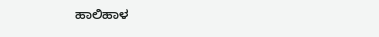ಹಾಲಿಹಾಳ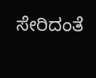ಸೇರಿದಂತೆ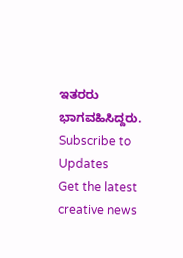ಇತರರು ಭಾಗವಹಿಸಿದ್ದರು.
Subscribe to Updates
Get the latest creative news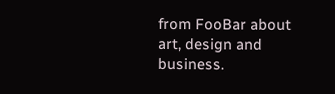from FooBar about art, design and business.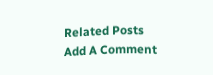Related Posts
Add A Comment